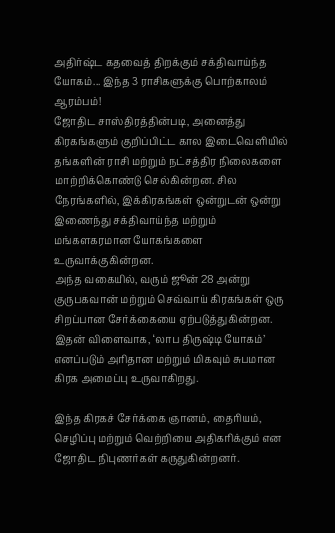அதிர்ஷ்ட கதவைத் திறக்கும் சக்திவாய்ந்த யோகம்... இந்த 3 ராசிகளுக்கு பொற்காலம் ஆரம்பம்!
ஜோதிட சாஸ்திரத்தின்படி, அனைத்து கிரகங்களும் குறிப்பிட்ட கால இடைவெளியில் தங்களின் ராசி மற்றும் நட்சத்திர நிலைகளை மாற்றிக்கொண்டு செல்கின்றன. சில நேரங்களில், இக்கிரகங்கள் ஒன்றுடன் ஒன்று இணைந்து சக்திவாய்ந்த மற்றும் மங்களகரமான யோகங்களை உருவாக்குகின்றன.
அந்த வகையில், வரும் ஜூன் 28 அன்று குருபகவான் மற்றும் செவ்வாய் கிரகங்கள் ஒரு சிறப்பான சேர்க்கையை ஏற்படுத்துகின்றன. இதன் விளைவாக, ‘லாப திருஷ்டி யோகம்’ எனப்படும் அரிதான மற்றும் மிகவும் சுபமான கிரக அமைப்பு உருவாகிறது.

இந்த கிரகச் சேர்க்கை ஞானம், தைரியம், செழிப்பு மற்றும் வெற்றியை அதிகரிக்கும் என ஜோதிட நிபுணர்கள் கருதுகின்றனர்.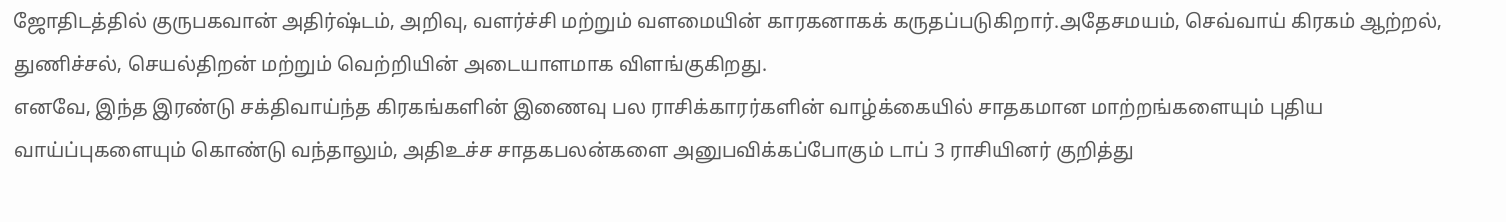ஜோதிடத்தில் குருபகவான் அதிர்ஷ்டம், அறிவு, வளர்ச்சி மற்றும் வளமையின் காரகனாகக் கருதப்படுகிறார்.அதேசமயம், செவ்வாய் கிரகம் ஆற்றல், துணிச்சல், செயல்திறன் மற்றும் வெற்றியின் அடையாளமாக விளங்குகிறது.
எனவே, இந்த இரண்டு சக்திவாய்ந்த கிரகங்களின் இணைவு பல ராசிக்காரர்களின் வாழ்க்கையில் சாதகமான மாற்றங்களையும் புதிய வாய்ப்புகளையும் கொண்டு வந்தாலும், அதிஉச்ச சாதகபலன்களை அனுபவிக்கப்போகும் டாப் 3 ராசியினர் குறித்து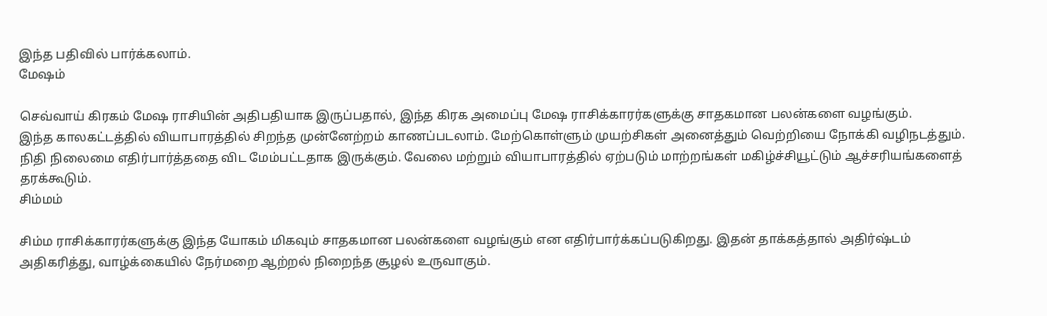இந்த பதிவில் பார்க்கலாம்.
மேஷம்

செவ்வாய் கிரகம் மேஷ ராசியின் அதிபதியாக இருப்பதால், இந்த கிரக அமைப்பு மேஷ ராசிக்காரர்களுக்கு சாதகமான பலன்களை வழங்கும்.
இந்த காலகட்டத்தில் வியாபாரத்தில் சிறந்த முன்னேற்றம் காணப்படலாம். மேற்கொள்ளும் முயற்சிகள் அனைத்தும் வெற்றியை நோக்கி வழிநடத்தும்.
நிதி நிலைமை எதிர்பார்த்ததை விட மேம்பட்டதாக இருக்கும். வேலை மற்றும் வியாபாரத்தில் ஏற்படும் மாற்றங்கள் மகிழ்ச்சியூட்டும் ஆச்சரியங்களைத் தரக்கூடும்.
சிம்மம்

சிம்ம ராசிக்காரர்களுக்கு இந்த யோகம் மிகவும் சாதகமான பலன்களை வழங்கும் என எதிர்பார்க்கப்படுகிறது. இதன் தாக்கத்தால் அதிர்ஷ்டம் அதிகரித்து, வாழ்க்கையில் நேர்மறை ஆற்றல் நிறைந்த சூழல் உருவாகும்.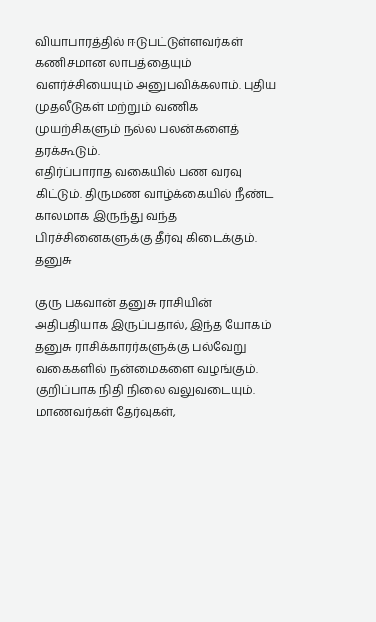வியாபாரத்தில் ஈடுபட்டுள்ளவர்கள் கணிசமான லாபத்தையும் வளர்ச்சியையும் அனுபவிக்கலாம். புதிய முதலீடுகள் மற்றும் வணிக முயற்சிகளும் நல்ல பலன்களைத் தரக்கூடும்.
எதிர்ப்பாராத வகையில் பண வரவு கிட்டும். திருமண வாழ்க்கையில் நீண்ட காலமாக இருந்து வந்த பிரச்சினைகளுக்கு தீர்வு கிடைக்கும்.
தனுசு

குரு பகவான் தனுசு ராசியின் அதிபதியாக இருப்பதால், இந்த யோகம் தனுசு ராசிக்காரர்களுக்கு பல்வேறு வகைகளில் நன்மைகளை வழங்கும். குறிப்பாக நிதி நிலை வலுவடையும்.
மாணவர்கள் தேர்வுகள்,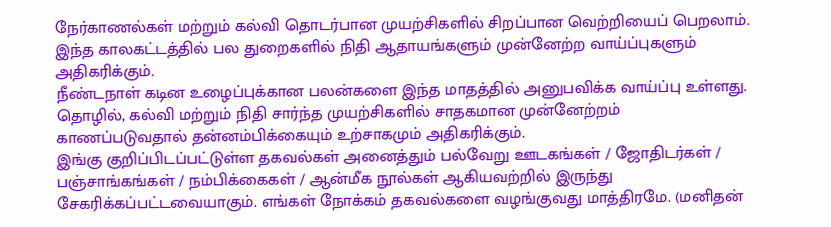நேர்காணல்கள் மற்றும் கல்வி தொடர்பான முயற்சிகளில் சிறப்பான வெற்றியைப் பெறலாம். இந்த காலகட்டத்தில் பல துறைகளில் நிதி ஆதாயங்களும் முன்னேற்ற வாய்ப்புகளும் அதிகரிக்கும்.
நீண்டநாள் கடின உழைப்புக்கான பலன்களை இந்த மாதத்தில் அனுபவிக்க வாய்ப்பு உள்ளது. தொழில், கல்வி மற்றும் நிதி சார்ந்த முயற்சிகளில் சாதகமான முன்னேற்றம் காணப்படுவதால் தன்னம்பிக்கையும் உற்சாகமும் அதிகரிக்கும்.
இங்கு குறிப்பிடப்பட்டுள்ள தகவல்கள் அனைத்தும் பல்வேறு ஊடகங்கள் / ஜோதிடர்கள் / பஞ்சாங்கங்கள் / நம்பிக்கைகள் / ஆன்மீக நூல்கள் ஆகியவற்றில் இருந்து சேகரிக்கப்பட்டவையாகும். எங்கள் நோக்கம் தகவல்களை வழங்குவது மாத்திரமே. (மனிதன்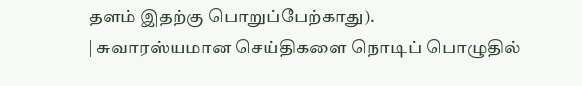தளம் இதற்கு பொறுப்பேற்காது).
| சுவாரஸ்யமான செய்திகளை நொடிப் பொழுதில்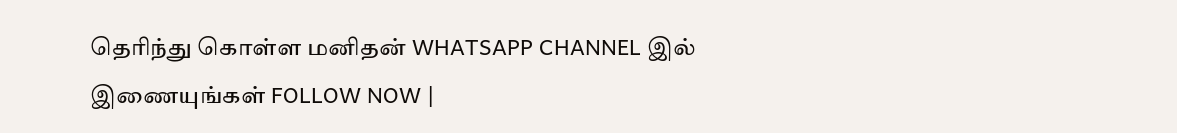தெரிந்து கொள்ள மனிதன் WHATSAPP CHANNEL இல் இணையுங்கள் FOLLOW NOW |